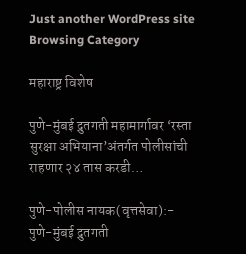Just another WordPress site
Browsing Category

महाराष्ट्र विशेष

पुणे-मुंबई द्रुतगती महामार्गावर ‘रस्ता सुरक्षा अभियाना’अंतर्गत पोलीसांची राहणार २४ तास करडी…

पुणे-पोलीस नायक(वृत्तसेवा):-
पुणे-मुंबई द्रुतगती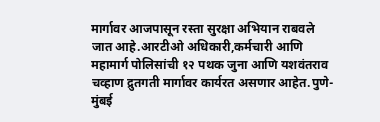मार्गावर आजपासून रस्ता सुरक्षा अभियान राबवले जात आहे.आरटीओ अधिकारी,कर्मचारी आणि महामार्ग पोलिसांची १२ पथक जुना आणि यशवंतराव चव्हाण द्रुतगती मार्गावर कार्यरत असणार आहेत.पुणे-मुंबई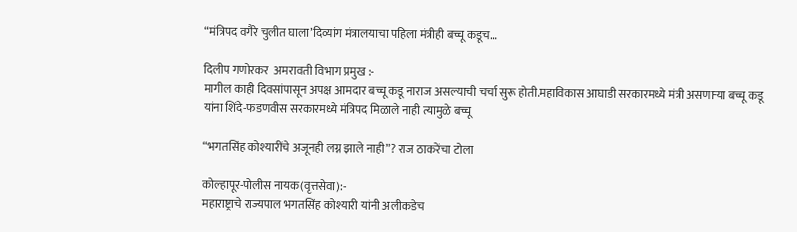“मंत्रिपद वगैरे चुलीत घाला’दिव्यांग मंत्रालयाचा पहिला मंत्रीही बच्चू कडूच…

दिलीप गणोरकर  अमरावती विभाग प्रमुख :-
मागील काही दिवसांपासून अपक्ष आमदार बच्चू कडू नाराज असल्याची चर्चा सुरू होती.महाविकास आघाडी सरकारमध्ये मंत्री असणाऱ्या बच्चू कडू यांना शिंदे-फडणवीस सरकारमध्ये मंत्रिपद मिळाले नाही त्यामुळे बच्चू

“भगतसिंह कोश्यारींचे अजूनही लग्न झाले नाही”? राज ठाकरेंचा टोला

कोल्हापूर-पोलीस नायक(वृत्तसेवा):-
महाराष्ट्राचे राज्यपाल भगतसिंह कोश्यारी यांनी अलीकडेच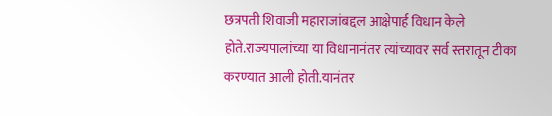छत्रपती शिवाजी महाराजांबद्दल आक्षेपार्ह विधान केले होते.राज्यपालांच्या या विधानानंतर त्यांच्यावर सर्व स्तरातून टीका करण्यात आली होती.यानंतर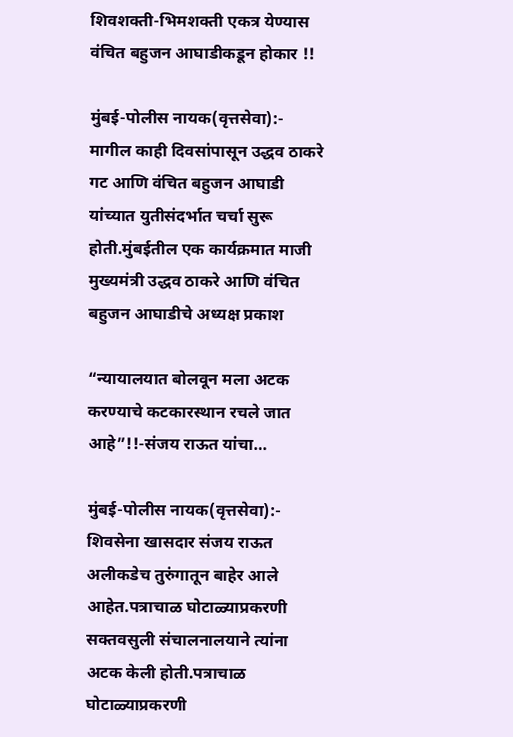शिवशक्ती-भिमशक्ती एकत्र येण्यास वंचित बहुजन आघाडीकडून होकार !!

मुंबई-पोलीस नायक(वृत्तसेवा):-
मागील काही दिवसांपासून उद्धव ठाकरे गट आणि वंचित बहुजन आघाडी यांच्यात युतीसंदर्भात चर्चा सुरू होती.मुंबईतील एक कार्यक्रमात माजी मुख्यमंत्री उद्धव ठाकरे आणि वंचित बहुजन आघाडीचे अध्यक्ष प्रकाश

“न्यायालयात बोलवून मला अटक करण्याचे कटकारस्थान रचले जात आहे”!!-संजय राऊत यांचा…

मुंबई-पोलीस नायक(वृत्तसेवा):-
शिवसेना खासदार संजय राऊत अलीकडेच तुरुंगातून बाहेर आले आहेत.पत्राचाळ घोटाळ्याप्रकरणी सक्तवसुली संचालनालयाने त्यांना अटक केली होती.पत्राचाळ घोटाळ्याप्रकरणी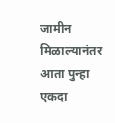जामीन मिळाल्यानंतर आता पुन्हा एकदा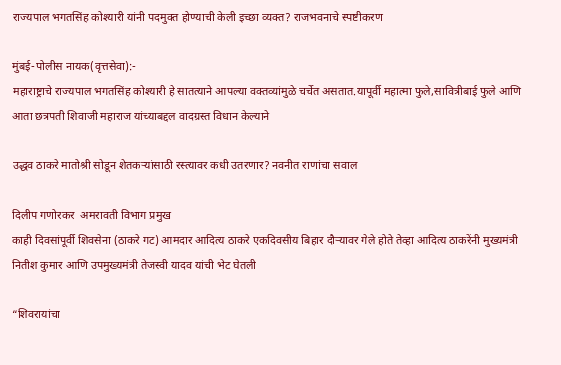राज्यपाल भगतसिंह कोश्यारी यांनी पदमुक्त होण्याची केली इच्छा व्यक्त? राजभवनाचे स्पष्टीकरण

मुंबई-पोलीस नायक(वृत्तसेवा):-
महाराष्ट्राचे राज्यपाल भगतसिंह कोश्यारी हे सातत्याने आपल्या वक्तव्यांमुळे चर्चेत असतात.यापूर्वी महात्मा फुले,सावित्रीबाई फुले आणि आता छत्रपती शिवाजी महाराज यांच्याबद्दल वादग्रस्त विधान केल्याने

उद्धव ठाकरे मातोश्री सोडून शेतकऱ्यांसाठी रस्त्यावर कधी उतरणार? नवनीत राणांचा सवाल

दिलीप गणोरकर  अमरावती विभाग प्रमुख
काही दिवसांपूर्वी शिवसेना (ठाकरे गट) आमदार आदित्य ठाकरे एकदिवसीय बिहार दौऱ्यावर गेले होते तेव्हा आदित्य ठाकरेंनी मुख्यमंत्री नितीश कुमार आणि उपमुख्यमंत्री तेजस्वी यादव यांची भेट घेतली

“शिवरायांचा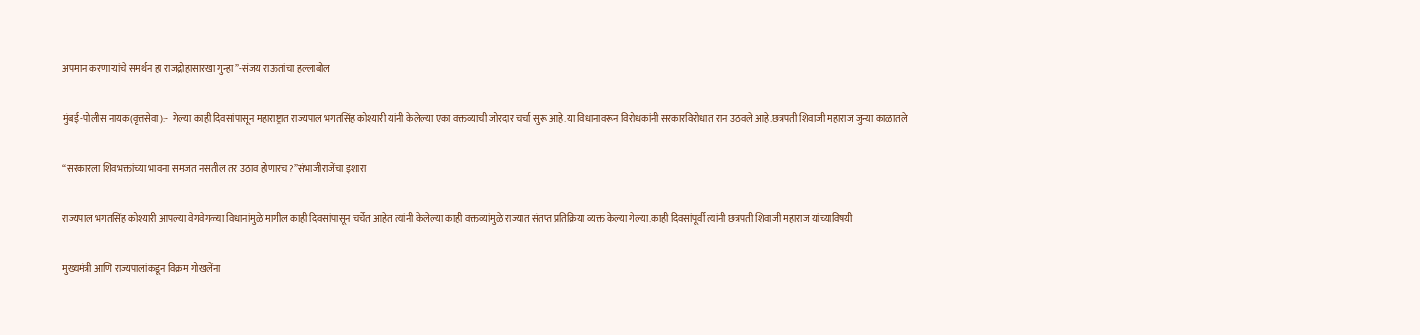अपमान करणाऱ्यांचे समर्थन हा राजद्रोहासारखा गुन्हा”-संजय राऊतांचा हल्लाबोल

मुंबई-पोलीस नायक(वृत्तसेवा):-  गेल्या काही दिवसांपासून महाराष्ट्रात राज्यपाल भगतसिंह कोश्यारी यांनी केलेल्या एका वक्तव्याची जोरदार चर्चा सुरू आहे.या विधानावरून विरोधकांनी सरकारविरोधात रान उठवले आहे.छत्रपती शिवाजी महाराज जुन्या काळातले

“सरकारला शिवभक्तांच्या भावना समजत नसतील तर उठाव होणारच?”संभाजीराजेंचा इशारा

राज्यपाल भगतसिंह कोश्यारी आपल्या वेगवेगळ्या विधानांमुळे मागील काही दिवसांपासून चर्चेत आहेत त्यांनी केलेल्या काही वक्तव्यांमुळे राज्यात संतप्त प्रतिक्रिया व्यक्त केल्या गेल्या.काही दिवसांपूर्वी त्यांनी छत्रपती शिवाजी महाराज यांच्याविषयी

मुख्यमंत्री आणि राज्यपालांकडून विक्रम गोखलेंना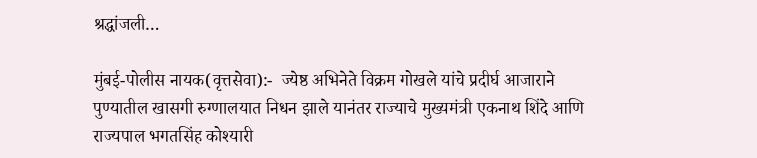श्रद्धांजली…

मुंबई-पोलीस नायक(वृत्तसेवा):-  ज्येष्ठ अभिनेते विक्रम गोखले यांचे प्रदीर्घ आजाराने पुण्यातील खासगी रुग्णालयात निधन झाले यानंतर राज्याचे मुख्यमंत्री एकनाथ शिंदे आणि राज्यपाल भगतसिंह कोश्यारी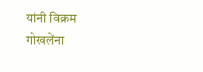यांनी विक्रम गोखलेंना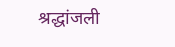श्रद्धांजली